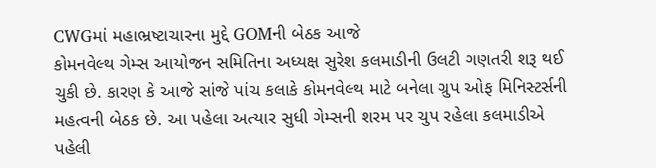CWGમાં મહાભ્રષ્ટાચારના મુદ્દે GOMની બેઠક આજે
કોમનવેલ્થ ગેમ્સ આયોજન સમિતિના અધ્યક્ષ સુરેશ કલમાડીની ઉલટી ગણતરી શરૂ થઈ ચુકી છે. કારણ કે આજે સાંજે પાંચ કલાકે કોમનવેલ્થ માટે બનેલા ગ્રુપ ઓફ મિનિસ્ટર્સની મહત્વની બેઠક છે. આ પહેલા અત્યાર સુધી ગેમ્સની શરમ પર ચુપ રહેલા કલમાડીએ પહેલી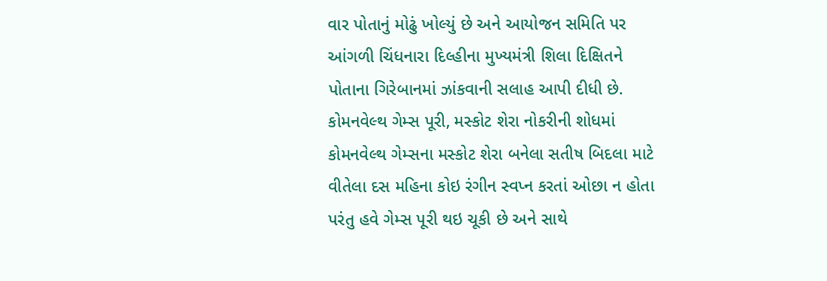વાર પોતાનું મોઢું ખોલ્યું છે અને આયોજન સમિતિ પર આંગળી ચિંધનારા દિલ્હીના મુખ્યમંત્રી શિલા દિક્ષિતને પોતાના ગિરેબાનમાં ઝાંકવાની સલાહ આપી દીધી છે.
કોમનવેલ્થ ગેમ્સ પૂરી, મસ્કોટ શેરા નોકરીની શોધમાં
કોમનવેલ્થ ગેમ્સના મસ્કોટ શેરા બનેલા સતીષ બિદલા માટે વીતેલા દસ મહિના કોઇ રંગીન સ્વપ્ન કરતાં ઓછા ન હોતા પરંતુ હવે ગેમ્સ પૂરી થઇ ચૂકી છે અને સાથે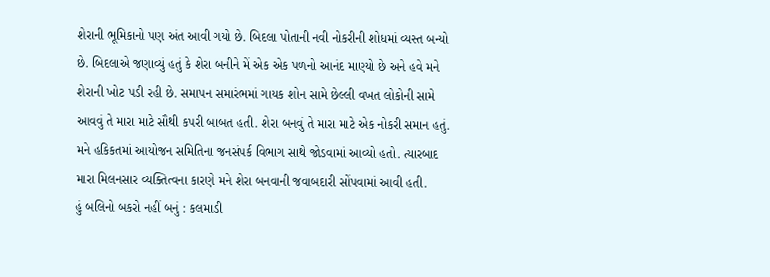શેરાની ભૂમિકાનો પણ અંત આવી ગયો છે. બિદલા પોતાની નવી નોકરીની શોધમાં વ્યસ્ત બન્યો છે. બિદલાએ જણાવ્યું હતું કે શેરા બનીને મેં એક એક પળનો આનંદ માણ્યો છે અને હવે મને શેરાની ખોટ પડી રહી છે. સમાપન સમારંભમાં ગાયક શોન સામે છેલ્લી વખત લોકોની સામે આવવું તે મારા માટે સૌથી કપરી બાબત હતી. શેરા બનવું તે મારા માટે એક નોકરી સમાન હતું. મને હકિકતમાં આયોજન સમિતિના જનસંપર્ક વિભાગ સાથે જોડવામાં આવ્યો હતો. ત્યારબાદ મારા મિલનસાર વ્યક્તિત્વના કારણે મને શેરા બનવાની જવાબદારી સોંપવામાં આવી હતી.
હું બલિનો બકરો નહીં બનું : કલમાડી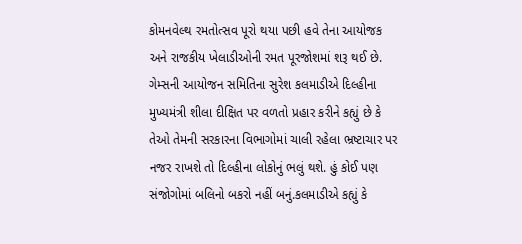કોમનવેલ્થ રમતોત્સવ પૂરો થયા પછી હવે તેના આયોજક અને રાજકીય ખેલાડીઓની રમત પૂરજોશમાં શરૂ થઈ છે. ગેમ્સની આયોજન સમિતિના સુરેશ કલમાડીએ દિલ્હીના મુખ્યમંત્રી શીલા દીક્ષિત પર વળતો પ્રહાર કરીને કહ્યું છે કે તેઓ તેમની સરકારના વિભાગોમાં ચાલી રહેલા ભ્રષ્ટાચાર પર નજર રાખશે તો દિલ્હીના લોકોનું ભલું થશે. હું કોઈ પણ સંજોગોમાં બલિનો બકરો નહીં બનું.કલમાડીએ કહ્યું કે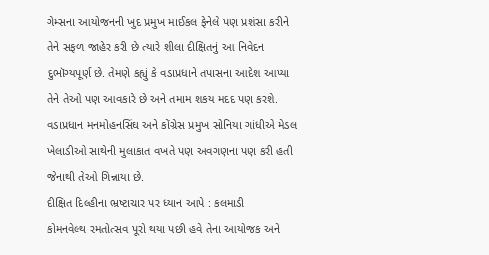ગેમ્સના આયોજનની ખુદ પ્રમુખ માઈકલ ફેનેલે પણ પ્રશંસા કરીને તેને સફળ જાહેર કરી છે ત્યારે શીલા દીક્ષિતનું આ નિવેદન દુભૉગ્યપૂર્ણ છે. તેમણે કહ્યું કે વડાપ્રધાને તપાસના આદેશ આપ્યા તેને તેઓ પણ આવકારે છે અને તમામ શકય મદદ પણ કરશે. વડાપ્રધાન મનમોહનસિંઘ અને કોંગ્રેસ પ્રમુખ સોનિયા ગાંધીએ મેડલ ખેલાડીઓ સાથેની મુલાકાત વખતે પણ અવગણના પણ કરી હતી જેનાથી તેઓ ગિન્નાયા છે.
દીક્ષિત દિલ્હીના ભ્રષ્ટાચાર પર ધ્યાન આપે : કલમાડી
કોમનવેલ્થ રમતોત્સવ પૂરો થયા પછી હવે તેના આયોજક અને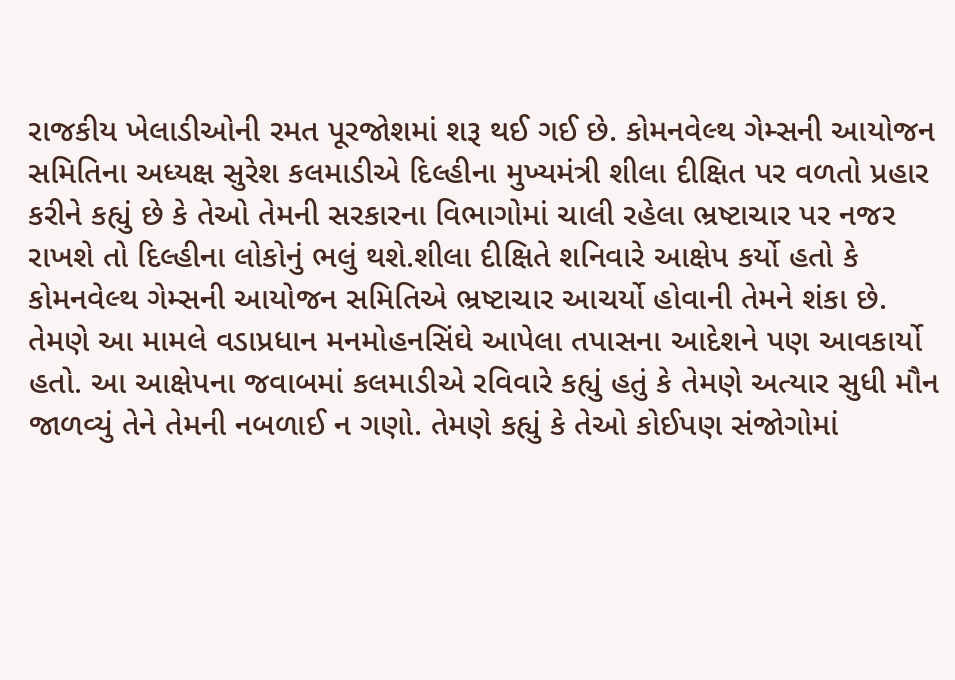રાજકીય ખેલાડીઓની રમત પૂરજોશમાં શરૂ થઈ ગઈ છે. કોમનવેલ્થ ગેમ્સની આયોજન સમિતિના અધ્યક્ષ સુરેશ કલમાડીએ દિલ્હીના મુખ્યમંત્રી શીલા દીક્ષિત પર વળતો પ્રહાર કરીને કહ્યું છે કે તેઓ તેમની સરકારના વિભાગોમાં ચાલી રહેલા ભ્રષ્ટાચાર પર નજર રાખશે તો દિલ્હીના લોકોનું ભલું થશે.શીલા દીક્ષિતે શનિવારે આક્ષેપ કર્યો હતો કે કોમનવેલ્થ ગેમ્સની આયોજન સમિતિએ ભ્રષ્ટાચાર આચર્યો હોવાની તેમને શંકા છે. તેમણે આ મામલે વડાપ્રધાન મનમોહનસિંઘે આપેલા તપાસના આદેશને પણ આવકાર્યો હતો. આ આક્ષેપના જવાબમાં કલમાડીએ રવિવારે કહ્યું હતું કે તેમણે અત્યાર સુધી મૌન જાળવ્યું તેને તેમની નબળાઈ ન ગણો. તેમણે કહ્યું કે તેઓ કોઈપણ સંજોગોમાં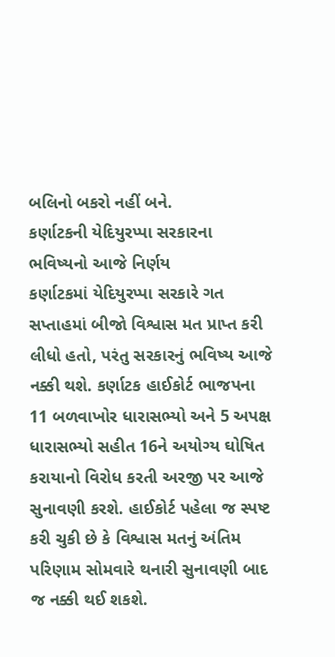બલિનો બકરો નહીં બને.
કર્ણાટકની યેદિયુરપ્પા સરકારના ભવિષ્યનો આજે નિર્ણય
કર્ણાટકમાં યેદિયુરપ્પા સરકારે ગત સપ્તાહમાં બીજો વિશ્વાસ મત પ્રાપ્ત કરી લીધો હતો, પરંતુ સરકારનું ભવિષ્ય આજે નક્કી થશે. કર્ણાટક હાઈકોર્ટ ભાજપના 11 બળવાખોર ધારાસભ્યો અને 5 અપક્ષ ધારાસભ્યો સહીત 16ને અયોગ્ય ઘોષિત કરાયાનો વિરોધ કરતી અરજી પર આજે સુનાવણી કરશે. હાઈકોર્ટ પહેલા જ સ્પષ્ટ કરી ચુકી છે કે વિશ્વાસ મતનું અંતિમ પરિણામ સોમવારે થનારી સુનાવણી બાદ જ નક્કી થઈ શકશે.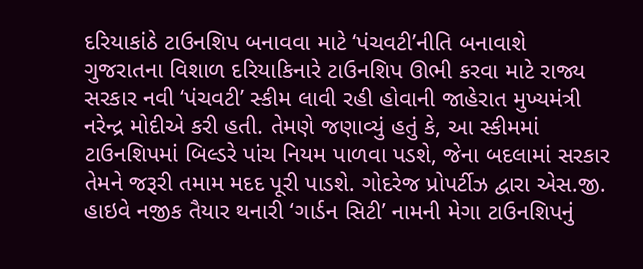દરિયાકાંઠે ટાઉનશિપ બનાવવા માટે ‘પંચવટી’નીતિ બનાવાશે
ગુજરાતના વિશાળ દરિયાકિનારે ટાઉનશિપ ઊભી કરવા માટે રાજ્ય સરકાર નવી ‘પંચવટી’ સ્કીમ લાવી રહી હોવાની જાહેરાત મુખ્યમંત્રી નરેન્દ્ર મોદીએ કરી હતી. તેમણે જણાવ્યું હતું કે, આ સ્કીમમાં ટાઉનશિપમાં બિલ્ડરે પાંચ નિયમ પાળવા પડશે, જેના બદલામાં સરકાર તેમને જરૂરી તમામ મદદ પૂરી પાડશે. ગોદરેજ પ્રોપર્ટીઝ દ્વારા એસ.જી. હાઇવે નજીક તૈયાર થનારી ‘ગાર્ડન સિટી’ નામની મેગા ટાઉનશિપનું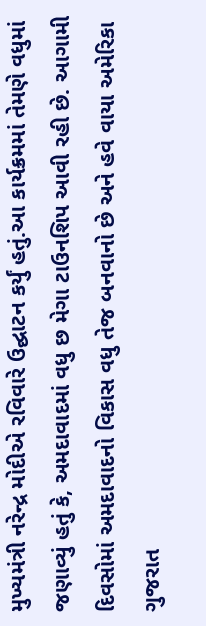મુખ્યમંત્રી નરેન્દ્ર મોદીએ રવિવારે ઉદ્ઘાટન કર્યું હતું.આ કાર્યક્રમમાં તેમણે વધુમાં જણાવ્યું હતું કે, અમદાવાદમાં વધુ છ મેગા ટાઉનશિપ આવી રહી છે. આગામી દિવસોમાં અમદાવાદનો વિકાસ વધુ તેજ બનવાનો છે અને હવે વાયા અમેરિકા ગુજરાત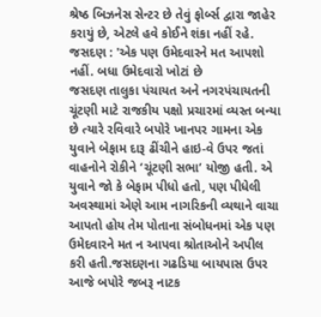શ્રેષ્ઠ બિઝનેસ સેન્ટર છે તેવું ફોર્બ્સ દ્વારા જાહેર કરાયું છે, એટલે હવે કોઈને શંકા નહીં રહે.
જસદણ : 'એક પણ ઉમેદવારને મત આપશો નહીં. બધા ઉમેદવારો ખોટાં છે
જસદણ તાલુકા પંચાયત અને નગરપંચાયતની ચૂંટણી માટે રાજકીય પક્ષો પ્રચારમાં વ્યસ્ત બન્યા છે ત્યારે રવિવારે બપોરે ખાનપર ગામના એક યુવાને બેફામ દારૂ ઢીંચીને હાઇ-વે ઉપર જતાં વાહનોને રોકીને ‘ચૂંટણી સભા’ યોજી હતી. એ યુવાને જો કે બેફામ પીધો હતો, પણ પીધેલી અવસ્થામાં એણે આમ નાગરિકની વ્યથાને વાચા આપતો હોય તેમ પોતાના સંબોધનમાં એક પણ ઉમેદવારને મત ન આપવા શ્રોતાઓને અપીલ કરી હતી.જસદણના ગઢડિયા બાયપાસ ઉપર આજે બપોરે જબરૂ નાટક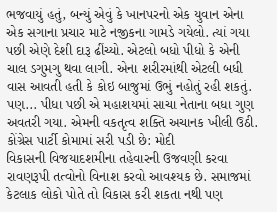ભજવાયું હતું, બન્યું એવું કે ખાનપરનો એક યુવાન એના એક સગાના પ્રચાર માટે નજીકના ગામડે ગયેલો. ત્યાં ગયા પછી એણે દેશી દારૂ ઢીંચ્યો. એટલો બધો પીધો કે એની ચાલ ડગુમગુ થવા લાગી. એના શરીરમાંથી એટલી બધી વાસ આવતી હતી કે કોઇ બાજુમાં ઉભું નહોતું રહી શકતું. પણ... પીધા પછી એ મહાશયમાં સાચા નેતાના બધા ગુણ અવતરી ગયા. એમની વકતૃત્વ શક્તિ અચાનક ખીલી ઉઠી.
કોંગ્રેસ પાર્ટી કોમામાં સરી પડી છે: મોદી
વિકાસની વિજયાદશમીના તહેવારની ઉજવણી કરવા રાવણરૂપી તત્વોનો વિનાશ કરવો આવશ્યક છે. સમાજમાં કેટલાક લોકો પોતે તો વિકાસ કરી શકતા નથી પણ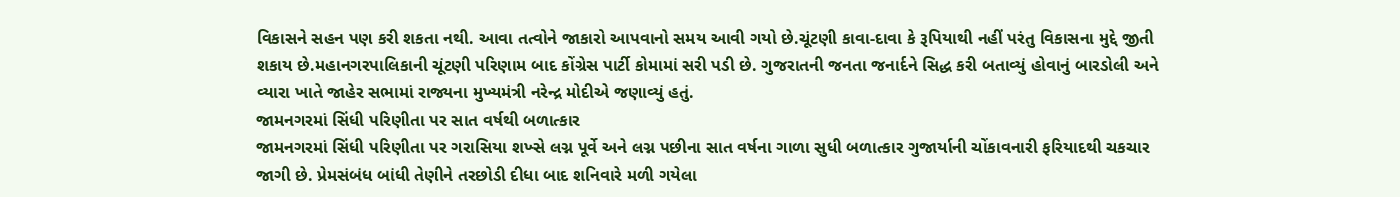વિકાસને સહન પણ કરી શકતા નથી. આવા તત્વોને જાકારો આપવાનો સમય આવી ગયો છે.ચૂંટણી કાવા-દાવા કે રૂપિયાથી નહીં પરંતુ વિકાસના મુદ્દે જીતી શકાય છે.મહાનગરપાલિકાની ચૂંટણી પરિણામ બાદ કોંગ્રેસ પાર્ટી કોમામાં સરી પડી છે. ગુજરાતની જનતા જનાર્દને સિદ્ધ કરી બતાવ્યું હોવાનું બારડોલી અને વ્યારા ખાતે જાહેર સભામાં રાજ્યના મુખ્યમંત્રી નરેન્દ્ર મોદીએ જણાવ્યું હતું.
જામનગરમાં સિંધી પરિણીતા પર સાત વર્ષથી બળાત્કાર
જામનગરમાં સિંધી પરિણીતા પર ગરાસિયા શખ્સે લગ્ન પૂર્વે અને લગ્ન પછીના સાત વર્ષના ગાળા સુધી બળાત્કાર ગુજાર્યાની ચોંકાવનારી ફરિયાદથી ચકચાર જાગી છે. પ્રેમસંબંધ બાંધી તેણીને તરછોડી દીધા બાદ શનિવારે મળી ગયેલા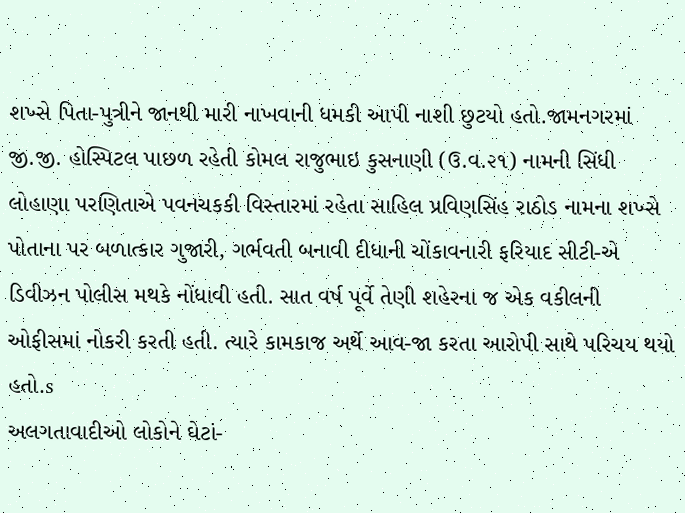શખ્સે પિતા-પુત્રીને જાનથી મારી નાખવાની ધમકી આપી નાશી છુટયો હતો.જામનગરમાં જી.જી. હોસ્પિટલ પાછળ રહેતી કોમલ રાજુભાઇ કુસનાણી (ઉ.વ.૨૧) નામની સિંધી લોહાણા પરણિતાએ પવનચકકી વિસ્તારમાં રહેતા સાહિલ પ્રવિણસિંહ રાઠોડ નામના શખ્સે પોતાના પર બળાત્કાર ગુજારી, ગર્ભવતી બનાવી દીધાની ચોંકાવનારી ફરિયાદ સીટી-એ ડિવીઝન પોલીસ મથકે નોંધાવી હતી. સાત વર્ષ પૂર્વે તેણી શહેરના જ એક વકીલની ઓફીસમાં નોકરી કરતી હતી. ત્યારે કામકાજ અર્થે આવ-જા કરતા આરોપી સાથે પરિચય થયો હતો.s
અલગતાવાદીઓ લોકોને ઘેટાં-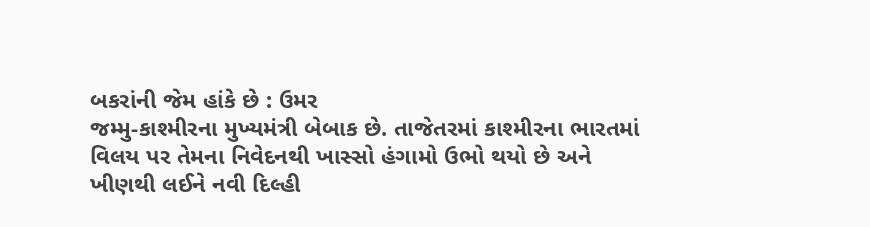બકરાંની જેમ હાંકે છે : ઉમર
જમ્મુ-કાશ્મીરના મુખ્યમંત્રી બેબાક છે. તાજેતરમાં કાશ્મીરના ભારતમાં વિલય પર તેમના નિવેદનથી ખાસ્સો હંગામો ઉભો થયો છે અને ખીણથી લઈને નવી દિલ્હી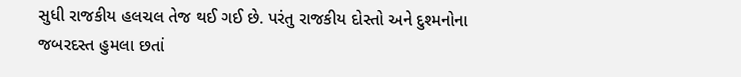સુધી રાજકીય હલચલ તેજ થઈ ગઈ છે. પરંતુ રાજકીય દોસ્તો અને દુશ્મનોના જબરદસ્ત હુમલા છતાં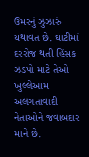ઉમરનું ઝુઝારું યથાવત છે. ઘાટીમાં દરરોજ થતી હિંસક ઝડપો માટે તેઓ ખુલ્લેઆમ અલગતાવાદી નેતાઓને જવાબદાર માને છે.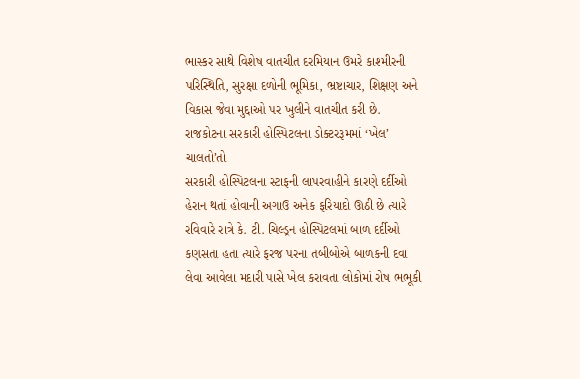ભાસ્કર સાથે વિશેષ વાતચીત દરમિયાન ઉમરે કાશ્મીરની પરિસ્થિતિ, સુરક્ષા દળોની ભૂમિકા, ભ્રષ્ટાચાર, શિક્ષણ અને વિકાસ જેવા મુદ્દાઓ પર ખુલીને વાતચીત કરી છે.
રાજકોટના સરકારી હોસ્પિટલના ડોક્ટરરૂમમાં ‘ખેલ’ ચાલતો’તો
સરકારી હોસ્પિટલના સ્ટાફની લાપરવાહીને કારણે દર્દીઓ હેરાન થતાં હોવાની અગાઉ અનેક ફરિયાદો ઊઠી છે ત્યારે રવિવારે રાત્રે કે. ટી. ચિલ્ડ્રન હોસ્પિટલમાં બાળ દર્દીઓ કણસતા હતા ત્યારે ફરજ પરના તબીબોએ બાળકની દવા લેવા આવેલા મદારી પાસે ખેલ કરાવતા લોકોમાં રોષ ભભૂકી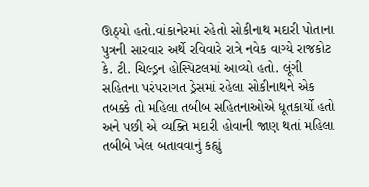ઊઠ્યો હતો.વાંકાનેરમાં રહેતો સોકીનાથ મદારી પોતાના પુત્રની સારવાર અર્થે રવિવારે રાત્રે નવેક વાગ્યે રાજકોટ કે. ટી. ચિલ્ડ્રન હોસ્પિટલમાં આવ્યો હતો. લૂંગી સહિતના પરંપરાગત ડ્રેસમાં રહેલા સોકીનાથને એક તબક્કે તો મહિલા તબીબ સહિતનાઓએ ધૂતકાર્યો હતો અને પછી એ વ્યક્તિ મદારી હોવાની જાણ થતાં મહિલા તબીબે ખેલ બતાવવાનું કહ્યું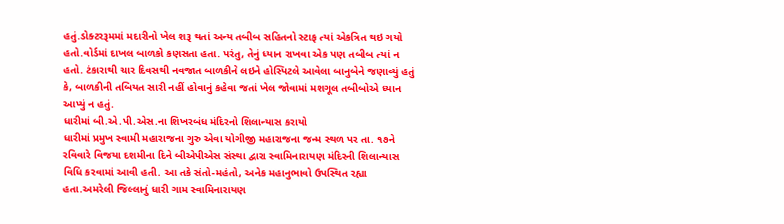હતું.ડોક્ટરરૂમમાં મદારીનો ખેલ શરૂ થતાં અન્ય તબીબ સહિતનો સ્ટાફ ત્યાં એકત્રિત થઇ ગયો હતો.વોર્ડમાં દાખલ બાળકો કણસતા હતા. પરંતુ, તેનું ધ્યાન રાખવા એક પણ તબીબ ત્યાં ન હતો. ટંકારાથી ચાર દિવસથી નવજાત બાળકીને લઇને હોસ્પિટલે આવેલા બાનુબેને જણાવ્યું હતું કે, બાળકીની તબિયત સારી નહીં હોવાનું કહેવા જતાં ખેલ જોવામાં મશગૂલ તબીબોએ ધ્યાન આપ્યું ન હતું.
ધારીમાં બી.એ.પી.એસ.ના શિખરબંધ મંદિરનો શિલાન્યાસ કરાયો
ધારીમાં પ્રમુખ સ્વામી મહારાજના ગુરુ એવા યોગીજી મહારાજના જન્મ સ્થળ પર તા. ૧૭ને રવિવારે વિજયા દશમીના દિને બીએપીએસ સંસ્થા દ્વારા સ્વામિનારાયણ મંદિરની શિલાન્યાસ વિધિ કરવામાં આવી હતી. આ તકે સંતો-મહંતો, અનેક મહાનુભાવો ઉપસ્થિત રહ્યા હતા.અમરેલી જિલ્લાનું ધારી ગામ સ્વામિનારાયણ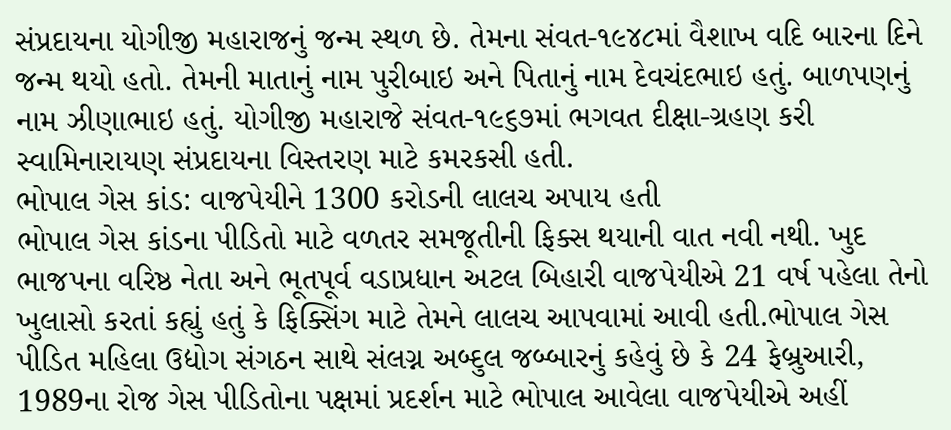સંપ્રદાયના યોગીજી મહારાજનું જન્મ સ્થળ છે. તેમના સંવત-૧૯૪૮માં વૈશાખ વદિ બારના દિને જન્મ થયો હતો. તેમની માતાનું નામ પુરીબાઇ અને પિતાનું નામ દેવચંદભાઇ હતું. બાળપણનું નામ ઝીણાભાઇ હતું. યોગીજી મહારાજે સંવત-૧૯૬૭માં ભગવત દીક્ષા-ગ્રહણ કરી સ્વામિનારાયણ સંપ્રદાયના વિસ્તરણ માટે કમરકસી હતી.
ભોપાલ ગેસ કાંડ: વાજપેયીને 1300 કરોડની લાલચ અપાય હતી
ભોપાલ ગેસ કાંડના પીડિતો માટે વળતર સમજૂતીની ફિક્સ થયાની વાત નવી નથી. ખુદ ભાજપના વરિષ્ઠ નેતા અને ભૂતપૂર્વ વડાપ્રધાન અટલ બિહારી વાજપેયીએ 21 વર્ષ પહેલા તેનો ખુલાસો કરતાં કહ્યું હતું કે ફિક્સિંગ માટે તેમને લાલચ આપવામાં આવી હતી.ભોપાલ ગેસ પીડિત મહિલા ઉદ્યોગ સંગઠન સાથે સંલગ્ન અબ્દુલ જબ્બારનું કહેવું છે કે 24 ફેબ્રુઆરી, 1989ના રોજ ગેસ પીડિતોના પક્ષમાં પ્રદર્શન માટે ભોપાલ આવેલા વાજપેયીએ અહીં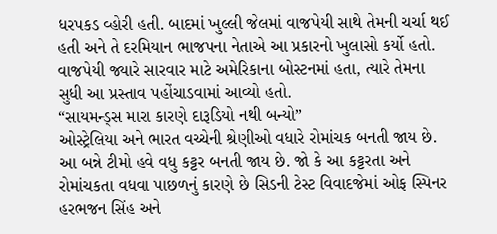ધરપકડ વ્હોરી હતી. બાદમાં ખુલ્લી જેલમાં વાજપેયી સાથે તેમની ચર્ચા થઈ હતી અને તે દરમિયાન ભાજપના નેતાએ આ પ્રકારનો ખુલાસો કર્યો હતો. વાજપેયી જ્યારે સારવાર માટે અમેરિકાના બોસ્ટનમાં હતા, ત્યારે તેમના સુધી આ પ્રસ્તાવ પહોંચાડવામાં આવ્યો હતો.
“સાયમન્ડ્સ મારા કારણે દારૂડિયો નથી બન્યો”
ઓસ્ટ્રેલિયા અને ભારત વચ્ચેની શ્રેણીઓ વધારે રોમાંચક બનતી જાય છે. આ બન્ને ટીમો હવે વધુ કટ્ટર બનતી જાય છે. જો કે આ કટ્ટરતા અને રોમાંચકતા વધવા પાછળનું કારણે છે સિડની ટેસ્ટ વિવાદજેમાં ઓફ સ્પિનર હરભજન સિંહ અને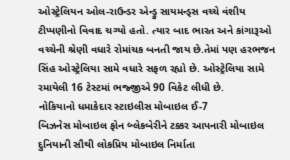ઓસ્ટ્રેલિયન ઓલ-રાઉન્ડર એન્ડ્રુ સાયમન્ડ્સ વચ્ચે વંશીય ટીપ્પણીનો વિવાદ ચગ્યો હતો. ત્યાર બાદ ભારત અને કાંગારૂઓ વચ્ચેની શ્રેણી વધારે રોમાંચક બનતી જાય છે.તેમાં પણ હરભજન સિંહ ઓસ્ટ્રેલિયા સામે વધારે સફળ રહ્યો છે. ઓસ્ટ્રેલિયા સામે રમાયેલી 16 ટેસ્ટમાં ભજ્જીએ 90 વિકેટ લીધી છે.
નોકિયાનો ધમાકેદાર સ્ટાઇલીસ મોબાઇલ ઈ-7
બિઝનેસ મોબાઇલ ફોન બ્લેકબેરીને ટક્કર આપનારી મોબાઇલ દુનિયાની સૌથી લોકપ્રિય મોબાઇલ નિર્માતા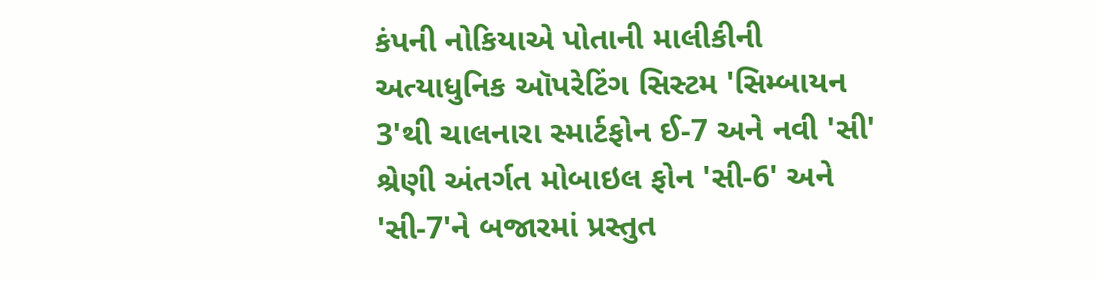કંપની નોકિયાએ પોતાની માલીકીની અત્યાધુનિક ઑપરેટિંગ સિસ્ટમ 'સિમ્બાયન 3'થી ચાલનારા સ્માર્ટફોન ઈ-7 અને નવી 'સી' શ્રેણી અંતર્ગત મોબાઇલ ફોન 'સી-6' અને 'સી-7'ને બજારમાં પ્રસ્તુત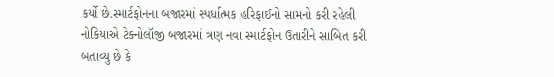કર્યો છે.સ્માર્ટફોનના બજારમાં સ્પર્ધાત્મક હરિફાઈનો સામનો કરી રહેલી નોકિયાએ ટેક્નોલૉજી બજારમાં ત્રણ નવા સ્માર્ટફોન ઉતારીને સાબિત કરી બતાવ્યુ છે કે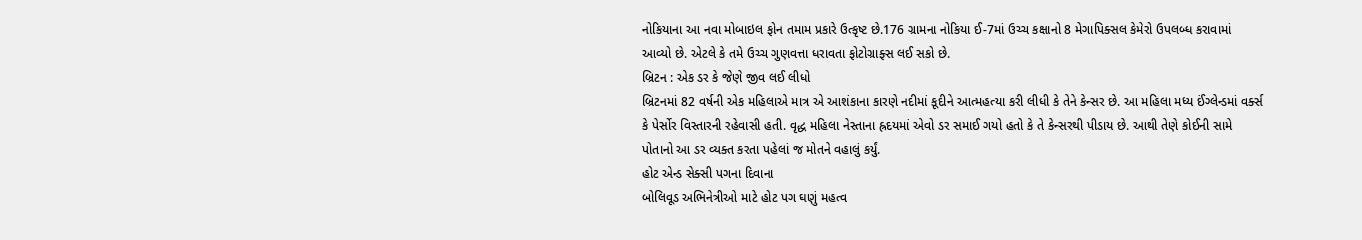નોકિયાના આ નવા મોબાઇલ ફોન તમામ પ્રકારે ઉત્કૃષ્ટ છે.176 ગ્રામના નોકિયા ઈ-7માં ઉચ્ચ કક્ષાનો 8 મેગાપિક્સલ કેમેરો ઉપલબ્ધ કરાવામાં આવ્યો છે. એટલે કે તમે ઉચ્ચ ગુણવત્તા ધરાવતા ફોટોગ્રાફ્સ લઈ સકો છે.
બ્રિટન : એક ડર કે જેણે જીવ લઈ લીધો
બ્રિટનમાં 82 વર્ષની એક મહિલાએ માત્ર એ આશંકાના કારણે નદીમાં કૂદીને આત્મહત્યા કરી લીધી કે તેને કેન્સર છે. આ મહિલા મધ્ય ઈંગ્લેન્ડમાં વર્ક્સ કે પેર્સોર વિસ્તારની રહેવાસી હતી. વૃદ્ધ મહિલા નેસ્તાના હ્રદયમાં એવો ડર સમાઈ ગયો હતો કે તે કેન્સરથી પીડાય છે. આથી તેણે કોઈની સામે પોતાનો આ ડર વ્યક્ત કરતા પહેલાં જ મોતને વહાલું કર્યું.
હોટ એન્ડ સેક્સી પગના દિવાના
બોલિવૂડ અભિનેત્રીઓ માટે હોટ પગ ઘણું મહત્વ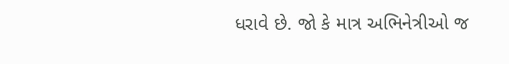ધરાવે છે. જો કે માત્ર અભિનેત્રીઓ જ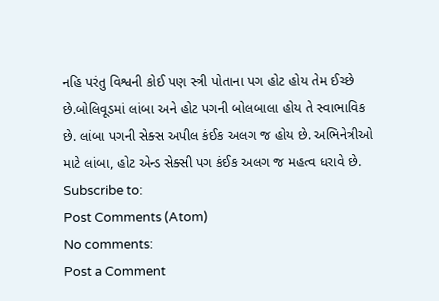નહિ પરંતુ વિશ્વની કોઈ પણ સ્ત્રી પોતાના પગ હોટ હોય તેમ ઈચ્છે છે.બોલિવૂડમાં લાંબા અને હોટ પગની બોલબાલા હોય તે સ્વાભાવિક છે. લાંબા પગની સેક્સ અપીલ કંઈક અલગ જ હોય છે. અભિનેત્રીઓ માટે લાંબા, હોટ એન્ડ સેક્સી પગ કંઈક અલગ જ મહત્વ ધરાવે છે.
Subscribe to:
Post Comments (Atom)
No comments:
Post a Comment